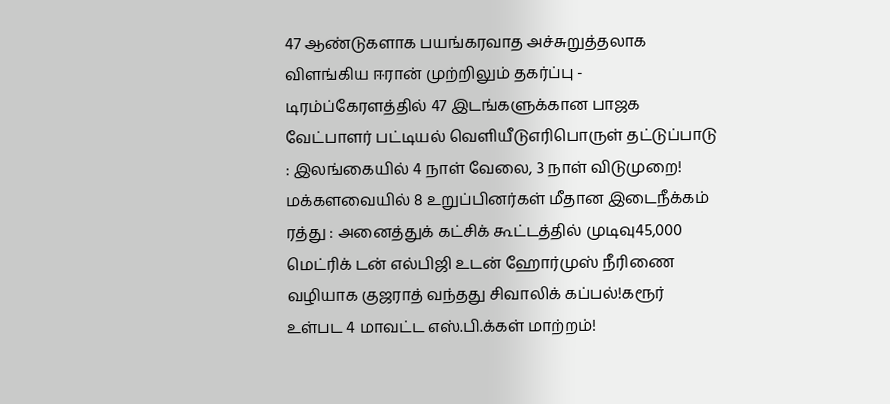47 ஆண்டுகளாக பயங்கரவாத அச்சுறுத்தலாக விளங்கிய ஈரான் முற்றிலும் தகர்ப்பு - டிரம்ப்கேரளத்தில் 47 இடங்களுக்கான பாஜக வேட்பாளர் பட்டியல் வெளியீடுஎரிபொருள் தட்டுப்பாடு : இலங்கையில் 4 நாள் வேலை, 3 நாள் விடுமுறை! மக்களவையில் 8 உறுப்பினர்கள் மீதான இடைநீக்கம் ரத்து : அனைத்துக் கட்சிக் கூட்டத்தில் முடிவு45,000 மெட்ரிக் டன் எல்பிஜி உடன் ஹோர்முஸ் நீரிணை வழியாக குஜராத் வந்தது சிவாலிக் கப்பல்!கரூர் உள்பட 4 மாவட்ட எஸ்.பி.க்கள் மாற்றம்!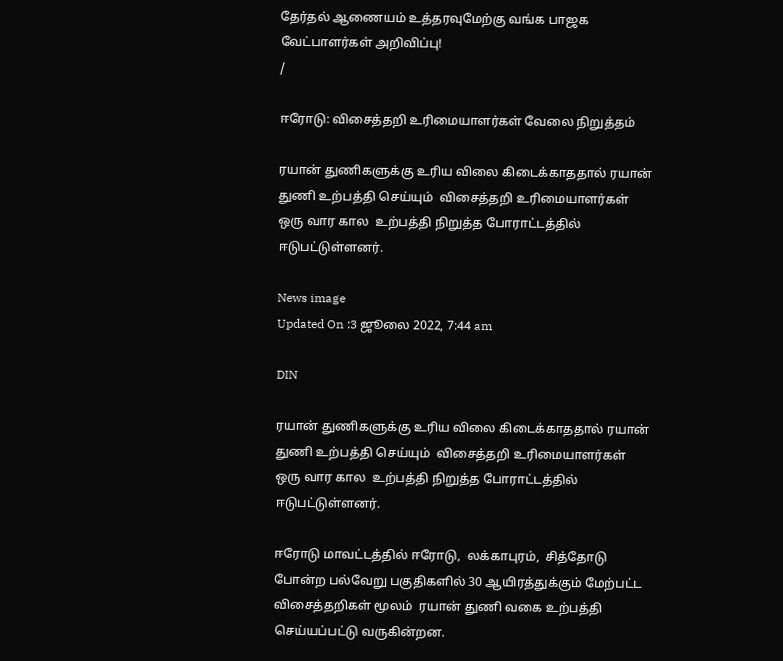தேர்தல் ஆணையம் உத்தரவுமேற்கு வங்க பாஜக வேட்பாளர்கள் அறிவிப்பு!
/

ஈரோடு: விசைத்தறி உரிமையாளர்கள் வேலை நிறுத்தம்

ரயான் துணிகளுக்கு உரிய விலை கிடைக்காததால் ரயான் துணி உற்பத்தி செய்யும்  விசைத்தறி உரிமையாளர்கள் ஒரு வார கால  உற்பத்தி நிறுத்த போராட்டத்தில் ஈடுபட்டுள்ளனர்.

News image
Updated On :3 ஜூலை 2022, 7:44 am

DIN

ரயான் துணிகளுக்கு உரிய விலை கிடைக்காததால் ரயான் துணி உற்பத்தி செய்யும்  விசைத்தறி உரிமையாளர்கள் ஒரு வார கால  உற்பத்தி நிறுத்த போராட்டத்தில் ஈடுபட்டுள்ளனர்.

ஈரோடு மாவட்டத்தில் ஈரோடு,  லக்காபுரம்,  சித்தோடு போன்ற பல்வேறு பகுதிகளில் 30 ஆயிரத்துக்கும் மேற்பட்ட விசைத்தறிகள் மூலம்  ரயான் துணி வகை உற்பத்தி செய்யப்பட்டு வருகின்றன.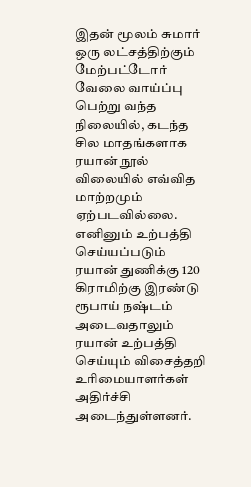இதன் மூலம் சுமார் ஒரு லட்சத்திற்கும் மேற்பட்டோர் வேலை வாய்ப்பு பெற்று வந்த நிலையில், கடந்த சில மாதங்களாக  ரயான் நூல் விலையில் எவ்வித மாற்றமும் ஏற்படவில்லை. எனினும் உற்பத்தி செய்யப்படும்  ரயான் துணிக்கு 120 கிராமிற்கு இரண்டு ரூபாய் நஷ்டம் அடைவதாலும் ரயான் உற்பத்தி செய்யும் விசைத்தறி உரிமையாளர்கள் அதிர்ச்சி அடைந்துள்ளனர்.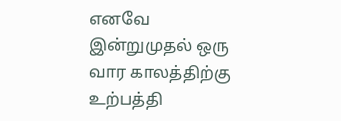எனவே இன்றுமுதல் ஒரு வார காலத்திற்கு உற்பத்தி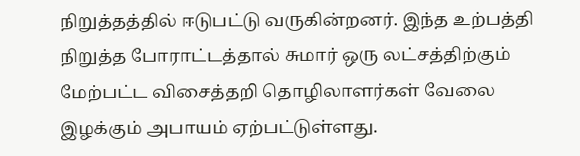நிறுத்தத்தில் ஈடுபட்டு வருகின்றனர். இந்த உற்பத்தி நிறுத்த போராட்டத்தால் சுமார் ஒரு லட்சத்திற்கும் மேற்பட்ட விசைத்தறி தொழிலாளர்கள் வேலை இழக்கும் அபாயம் ஏற்பட்டுள்ளது.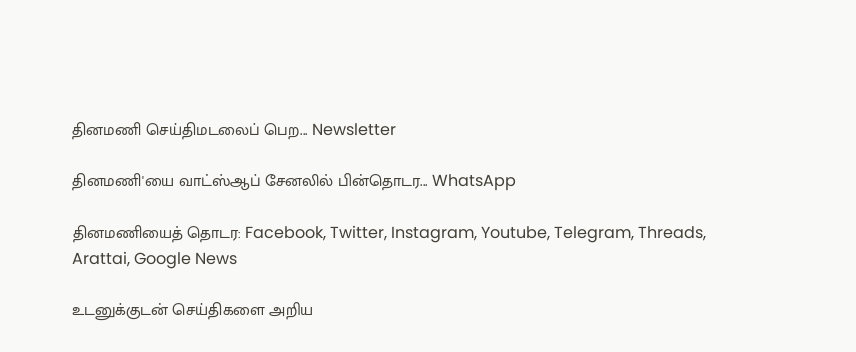தினமணி செய்திமடலைப் பெற... Newsletter

தினமணி'யை வாட்ஸ்ஆப் சேனலில் பின்தொடர... WhatsApp

தினமணியைத் தொடர: Facebook, Twitter, Instagram, Youtube, Telegram, Threads, Arattai, Google News

உடனுக்குடன் செய்திகளை அறிய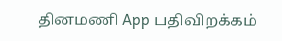தினமணி App பதிவிறக்கம்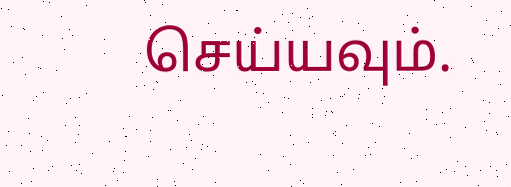செய்யவும்.